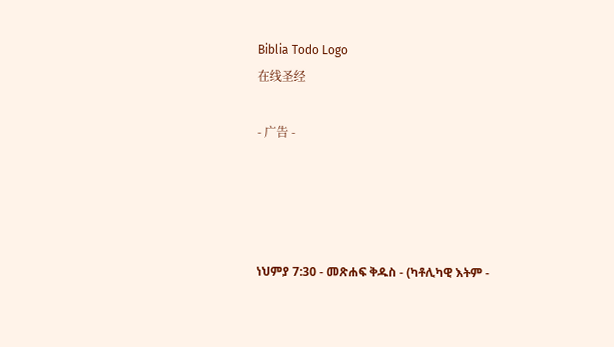Biblia Todo Logo
在线圣经

- 广告 -




ነህምያ 7:30 - መጽሐፍ ቅዱስ - (ካቶሊካዊ እትም -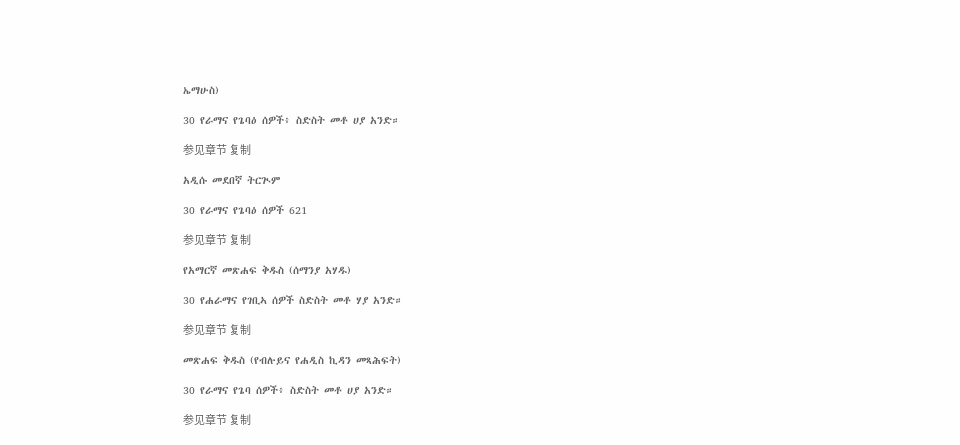ኤማሁስ)

30 የራማና የጌባዕ ሰዎች፥ ስድስት መቶ ሀያ አንድ።

参见章节 复制

አዲሱ መደበኛ ትርጒም

30 የራማና የጌባዕ ሰዎች 621

参见章节 复制

የአማርኛ መጽሐፍ ቅዱስ (ሰማንያ አሃዱ)

30 የሐራማና የገቢኣ ሰዎች ስድስት መቶ ሃያ አንድ።

参见章节 复制

መጽሐፍ ቅዱስ (የብሉይና የሐዲስ ኪዳን መጻሕፍት)

30 የራማና የጌባ ሰዎች፥ ስድስት መቶ ሀያ አንድ።

参见章节 复制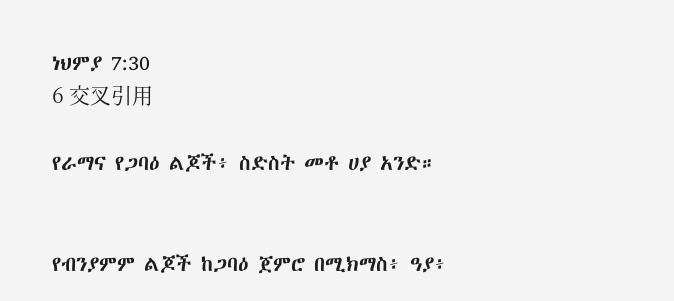ነህምያ 7:30
6 交叉引用

የራማና የጋባዕ ልጆች፥ ስድስት መቶ ሀያ አንድ።


የብንያምም ልጆች ከጋባዕ ጀምሮ በሚክማስ፥ ዓያ፥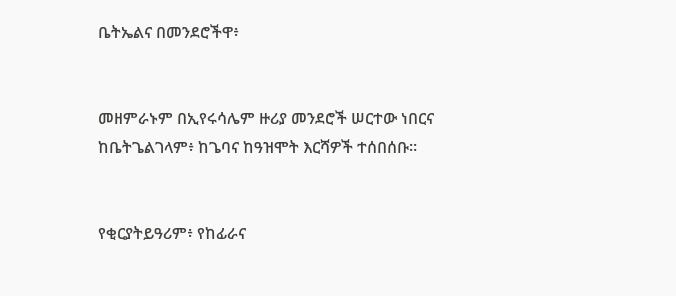ቤትኤልና በመንደሮችዋ፥


መዘምራኑም በኢየሩሳሌም ዙሪያ መንደሮች ሠርተው ነበርና ከቤትጌልገላም፥ ከጌባና ከዓዝሞት እርሻዎች ተሰበሰቡ።


የቂርያትይዓሪም፥ የከፊራና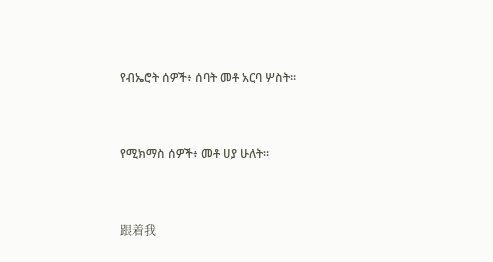የብኤሮት ሰዎች፥ ሰባት መቶ አርባ ሦስት።


የሚክማስ ሰዎች፥ መቶ ሀያ ሁለት።


跟着我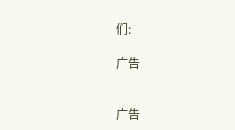们:

广告


广告